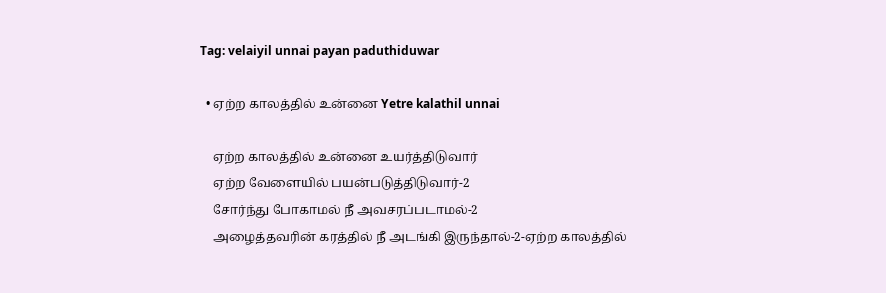Tag: velaiyil unnai payan paduthiduwar

  • ஏற்ற காலத்தில் உன்னை Yetre kalathil unnai

    ஏற்ற காலத்தில் உன்னை உயர்த்திடுவார்
    ஏற்ற வேளையில் பயன்படுத்திடுவார்-2
    சோர்ந்து போகாமல் நீ அவசரப்படாமல்-2
    அழைத்தவரின் கரத்தில் நீ அடங்கி இருந்தால்-2-ஏற்ற காலத்தில்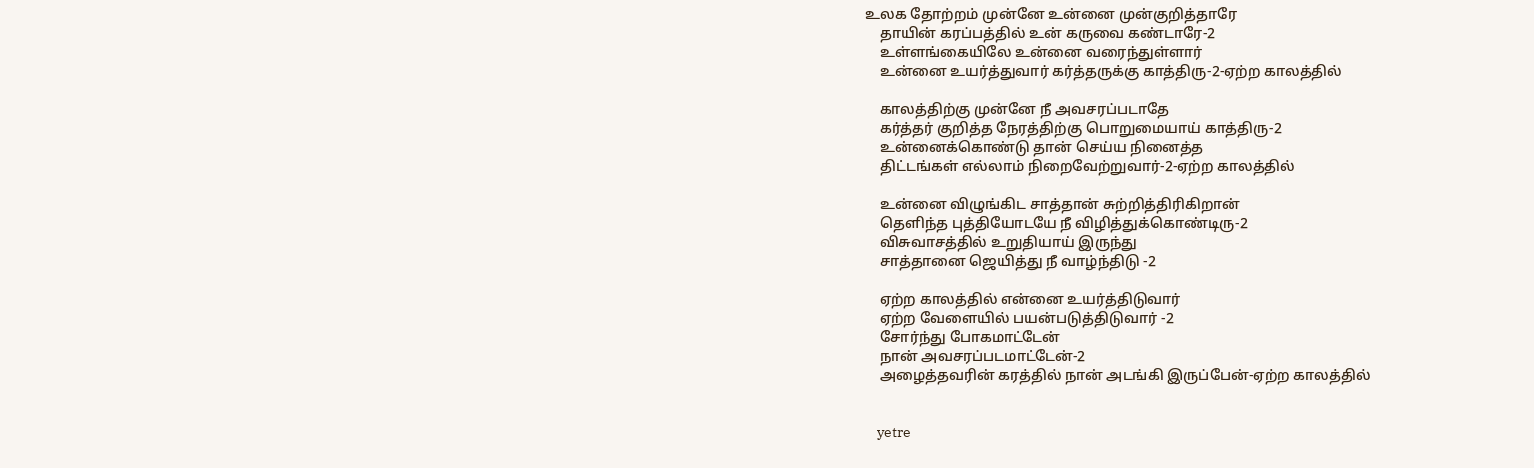உலக தோற்றம் முன்னே உன்னை முன்குறித்தாரே
    தாயின் கரப்பத்தில் உன் கருவை கண்டாரே-2
    உள்ளங்கையிலே உன்னை வரைந்துள்ளார்
    உன்னை உயர்த்துவார் கர்த்தருக்கு காத்திரு-2-ஏற்ற காலத்தில்

    காலத்திற்கு முன்னே நீ அவசரப்படாதே
    கர்த்தர் குறித்த நேரத்திற்கு பொறுமையாய் காத்திரு-2
    உன்னைக்கொண்டு தான் செய்ய நினைத்த
    திட்டங்கள் எல்லாம் நிறைவேற்றுவார்-2-ஏற்ற காலத்தில்

    உன்னை விழுங்கிட சாத்தான் சுற்றித்திரிகிறான்
    தெளிந்த புத்தியோடயே நீ விழித்துக்கொண்டிரு-2
    விசுவாசத்தில் உறுதியாய் இருந்து
    சாத்தானை ஜெயித்து நீ வாழ்ந்திடு -2

    ஏற்ற காலத்தில் என்னை உயர்த்திடுவார்
    ஏற்ற வேளையில் பயன்படுத்திடுவார் -2
    சோர்ந்து போகமாட்டேன்
    நான் அவசரப்படமாட்டேன்-2
    அழைத்தவரின் கரத்தில் நான் அடங்கி இருப்பேன்-ஏற்ற காலத்தில்


    yetre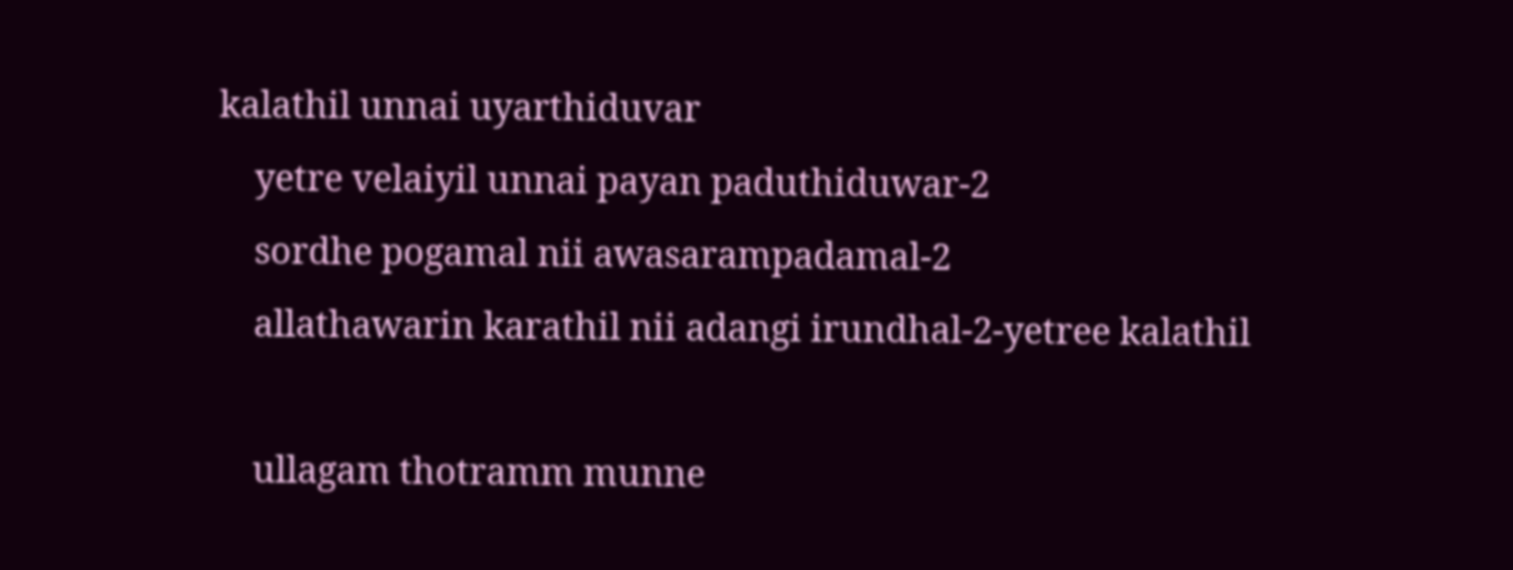kalathil unnai uyarthiduvar
    yetre velaiyil unnai payan paduthiduwar-2
    sordhe pogamal nii awasarampadamal-2
    allathawarin karathil nii adangi irundhal-2-yetree kalathil

    ullagam thotramm munne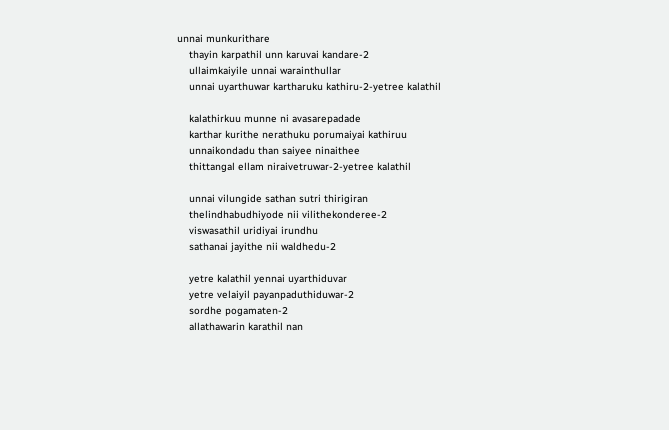unnai munkurithare
    thayin karpathil unn karuvai kandare-2
    ullaimkaiyile unnai warainthullar
    unnai uyarthuwar kartharuku kathiru-2-yetree kalathil

    kalathirkuu munne ni avasarepadade
    karthar kurithe nerathuku porumaiyai kathiruu
    unnaikondadu than saiyee ninaithee
    thittangal ellam niraivetruwar-2-yetree kalathil

    unnai vilungide sathan sutri thirigiran
    thelindhabudhiyode nii vilithekonderee-2
    viswasathil uridiyai irundhu
    sathanai jayithe nii waldhedu-2

    yetre kalathil yennai uyarthiduvar
    yetre velaiyil payanpaduthiduwar-2
    sordhe pogamaten-2
    allathawarin karathil nan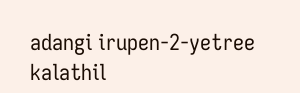adangi irupen-2-yetree kalathil